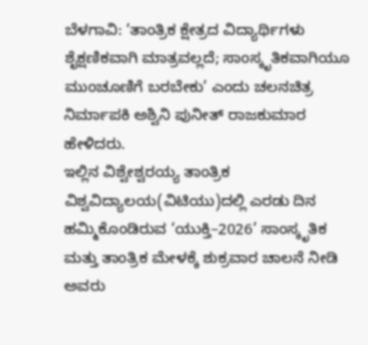ಬೆಳಗಾವಿ: ‘ತಾಂತ್ರಿಕ ಕ್ಷೇತ್ರದ ವಿದ್ಯಾರ್ಥಿಗಳು ಶೈಕ್ಷಣಿಕವಾಗಿ ಮಾತ್ರವಲ್ಲದೆ; ಸಾಂಸ್ಕೃತಿಕವಾಗಿಯೂ ಮುಂಚೂಣಿಗೆ ಬರಬೇಕು’ ಎಂದು ಚಲನಚಿತ್ರ ನಿರ್ಮಾಪಕಿ ಅಶ್ವಿನಿ ಪುನೀತ್ ರಾಜಕುಮಾರ ಹೇಳಿದರು.
ಇಲ್ಲಿನ ವಿಶ್ವೇಶ್ವರಯ್ಯ ತಾಂತ್ರಿಕ ವಿಶ್ವವಿದ್ಯಾಲಯ(ವಿಟಿಯು)ದಲ್ಲಿ ಎರಡು ದಿನ ಹಮ್ಮಿಕೊಂಡಿರುವ ‘ಯುಕ್ತಿ–2026’ ಸಾಂಸ್ಕೃತಿಕ ಮತ್ತು ತಾಂತ್ರಿಕ ಮೇಳಕ್ಕೆ ಶುಕ್ರವಾರ ಚಾಲನೆ ನೀಡಿ ಅವರು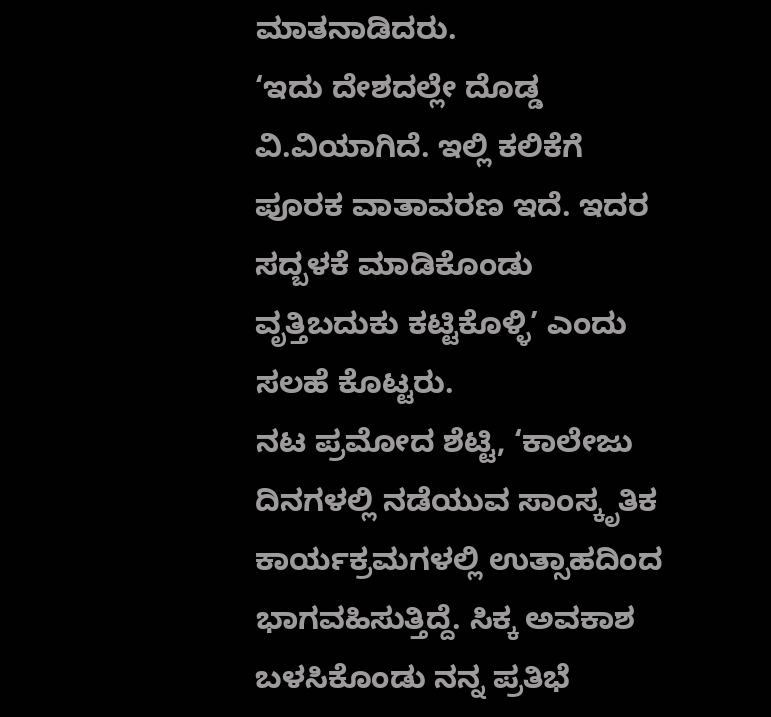ಮಾತನಾಡಿದರು.
‘ಇದು ದೇಶದಲ್ಲೇ ದೊಡ್ಡ ವಿ.ವಿಯಾಗಿದೆ. ಇಲ್ಲಿ ಕಲಿಕೆಗೆ ಪೂರಕ ವಾತಾವರಣ ಇದೆ. ಇದರ ಸದ್ಬಳಕೆ ಮಾಡಿಕೊಂಡು ವೃತ್ತಿಬದುಕು ಕಟ್ಟಿಕೊಳ್ಳಿ’ ಎಂದು ಸಲಹೆ ಕೊಟ್ಟರು.
ನಟ ಪ್ರಮೋದ ಶೆಟ್ಟಿ, ‘ಕಾಲೇಜು ದಿನಗಳಲ್ಲಿ ನಡೆಯುವ ಸಾಂಸ್ಕೃತಿಕ ಕಾರ್ಯಕ್ರಮಗಳಲ್ಲಿ ಉತ್ಸಾಹದಿಂದ ಭಾಗವಹಿಸುತ್ತಿದ್ದೆ. ಸಿಕ್ಕ ಅವಕಾಶ ಬಳಸಿಕೊಂಡು ನನ್ನ ಪ್ರತಿಭೆ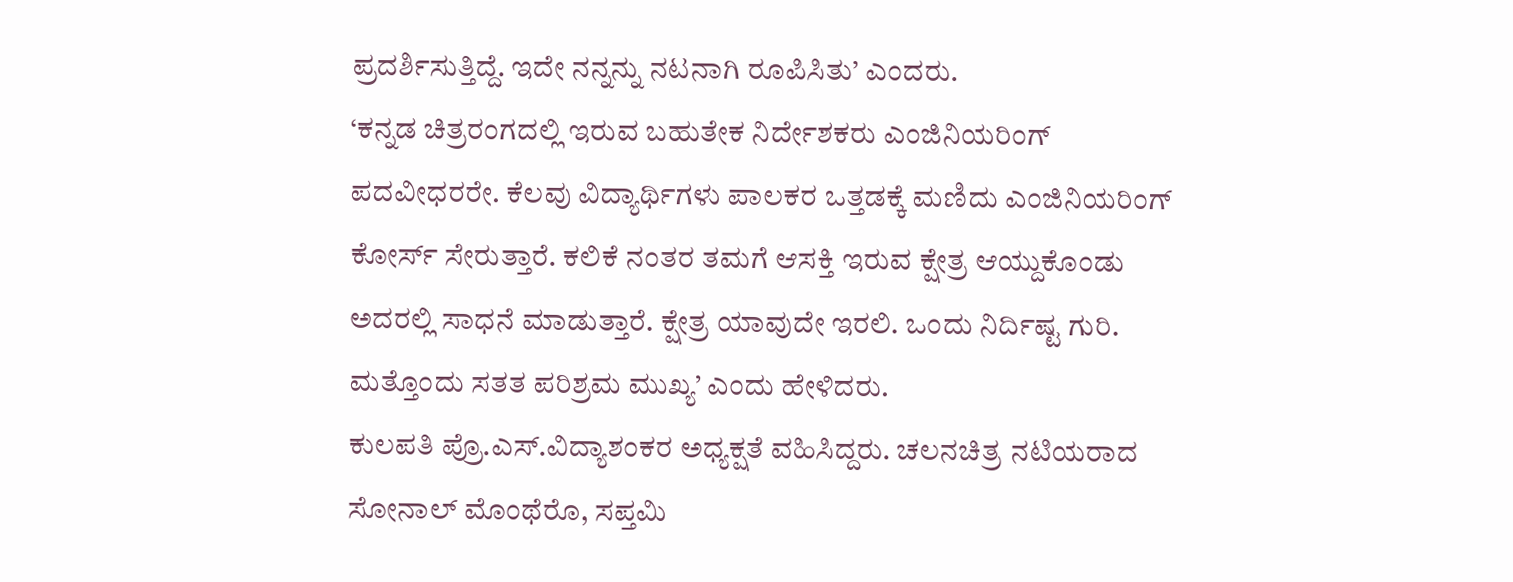ಪ್ರದರ್ಶಿಸುತ್ತಿದ್ದೆ. ಇದೇ ನನ್ನನ್ನು ನಟನಾಗಿ ರೂಪಿಸಿತು’ ಎಂದರು.
‘ಕನ್ನಡ ಚಿತ್ರರಂಗದಲ್ಲಿ ಇರುವ ಬಹುತೇಕ ನಿರ್ದೇಶಕರು ಎಂಜಿನಿಯರಿಂಗ್ ಪದವೀಧರರೇ. ಕೆಲವು ವಿದ್ಯಾರ್ಥಿಗಳು ಪಾಲಕರ ಒತ್ತಡಕ್ಕೆ ಮಣಿದು ಎಂಜಿನಿಯರಿಂಗ್ ಕೋರ್ಸ್ ಸೇರುತ್ತಾರೆ. ಕಲಿಕೆ ನಂತರ ತಮಗೆ ಆಸಕ್ತಿ ಇರುವ ಕ್ಷೇತ್ರ ಆಯ್ದುಕೊಂಡು ಅದರಲ್ಲಿ ಸಾಧನೆ ಮಾಡುತ್ತಾರೆ. ಕ್ಷೇತ್ರ ಯಾವುದೇ ಇರಲಿ. ಒಂದು ನಿರ್ದಿಷ್ಟ ಗುರಿ. ಮತ್ತೊಂದು ಸತತ ಪರಿಶ್ರಮ ಮುಖ್ಯ’ ಎಂದು ಹೇಳಿದರು.
ಕುಲಪತಿ ಪ್ರೊ.ಎಸ್.ವಿದ್ಯಾಶಂಕರ ಅಧ್ಯಕ್ಷತೆ ವಹಿಸಿದ್ದರು. ಚಲನಚಿತ್ರ ನಟಿಯರಾದ ಸೋನಾಲ್ ಮೊಂಥೆರೊ, ಸಪ್ತಮಿ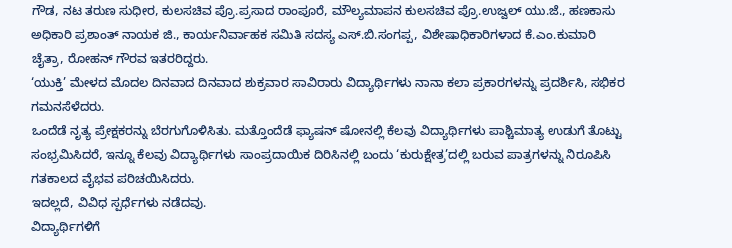ಗೌಡ, ನಟ ತರುಣ ಸುಧೀರ, ಕುಲಸಚಿವ ಪ್ರೊ.ಪ್ರಸಾದ ರಾಂಪೂರೆ, ಮೌಲ್ಯಮಾಪನ ಕುಲಸಚಿವ ಪ್ರೊ.ಉಜ್ವಲ್ ಯು.ಜೆ., ಹಣಕಾಸು ಅಧಿಕಾರಿ ಪ್ರಶಾಂತ್ ನಾಯಕ ಜಿ., ಕಾರ್ಯನಿರ್ವಾಹಕ ಸಮಿತಿ ಸದಸ್ಯ ಎಸ್.ಬಿ.ಸಂಗಪ್ಪ, ವಿಶೇಷಾಧಿಕಾರಿಗಳಾದ ಕೆ.ಎಂ.ಕುಮಾರಿ ಚೈತ್ರಾ, ರೋಹನ್ ಗೌರವ ಇತರರಿದ್ದರು.
‘ಯುಕ್ತಿ’ ಮೇಳದ ಮೊದಲ ದಿನವಾದ ದಿನವಾದ ಶುಕ್ರವಾರ ಸಾವಿರಾರು ವಿದ್ಯಾರ್ಥಿಗಳು ನಾನಾ ಕಲಾ ಪ್ರಕಾರಗಳನ್ನು ಪ್ರದರ್ಶಿಸಿ, ಸಭಿಕರ ಗಮನಸೆಳೆದರು.
ಒಂದೆಡೆ ನೃತ್ಯ ಪ್ರೇಕ್ಷಕರನ್ನು ಬೆರಗುಗೊಳಿಸಿತು. ಮತ್ತೊಂದೆಡೆ ಫ್ಯಾಷನ್ ಷೋನಲ್ಲಿ ಕೆಲವು ವಿದ್ಯಾರ್ಥಿಗಳು ಪಾಶ್ಚಿಮಾತ್ಯ ಉಡುಗೆ ತೊಟ್ಟು ಸಂಭ್ರಮಿಸಿದರೆ, ಇನ್ನೂ ಕೆಲವು ವಿದ್ಯಾರ್ಥಿಗಳು ಸಾಂಪ್ರದಾಯಿಕ ದಿರಿಸಿನಲ್ಲಿ ಬಂದು ‘ಕುರುಕ್ಷೇತ್ರ’ದಲ್ಲಿ ಬರುವ ಪಾತ್ರಗಳನ್ನು ನಿರೂಪಿಸಿ ಗತಕಾಲದ ವೈಭವ ಪರಿಚಯಿಸಿದರು.
ಇದಲ್ಲದೆ, ವಿವಿಧ ಸ್ಪರ್ಧೆಗಳು ನಡೆದವು.
ವಿದ್ಯಾರ್ಥಿಗಳಿಗೆ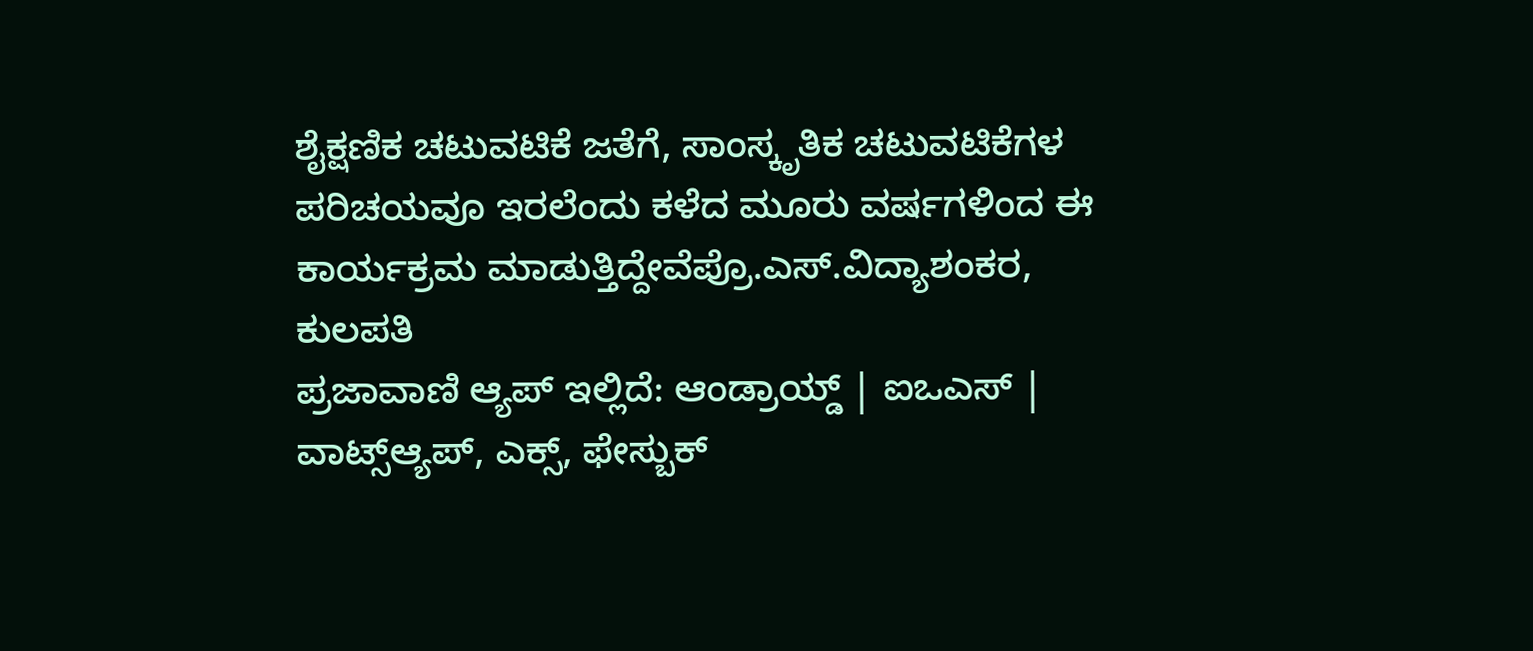ಶೈಕ್ಷಣಿಕ ಚಟುವಟಿಕೆ ಜತೆಗೆ, ಸಾಂಸ್ಕೃತಿಕ ಚಟುವಟಿಕೆಗಳ ಪರಿಚಯವೂ ಇರಲೆಂದು ಕಳೆದ ಮೂರು ವರ್ಷಗಳಿಂದ ಈ ಕಾರ್ಯಕ್ರಮ ಮಾಡುತ್ತಿದ್ದೇವೆಪ್ರೊ.ಎಸ್.ವಿದ್ಯಾಶಂಕರ, ಕುಲಪತಿ
ಪ್ರಜಾವಾಣಿ ಆ್ಯಪ್ ಇಲ್ಲಿದೆ: ಆಂಡ್ರಾಯ್ಡ್ | ಐಒಎಸ್ | ವಾಟ್ಸ್ಆ್ಯಪ್, ಎಕ್ಸ್, ಫೇಸ್ಬುಕ್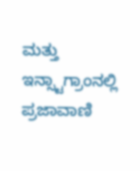ಮತ್ತು ಇನ್ಸ್ಟಾಗ್ರಾಂನಲ್ಲಿ ಪ್ರಜಾವಾಣಿ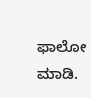ಫಾಲೋ ಮಾಡಿ.